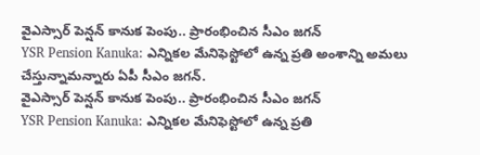వైఎస్సార్ పెన్షన్ కానుక పెంపు.. ప్రారంభించిన సీఎం జగన్
YSR Pension Kanuka: ఎన్నికల మేనిఫెస్టోలో ఉన్న ప్రతి అంశాన్ని అమలు చేస్తున్నామన్నారు ఏపీ సీఎం జగన్.
వైఎస్సార్ పెన్షన్ కానుక పెంపు.. ప్రారంభించిన సీఎం జగన్
YSR Pension Kanuka: ఎన్నికల మేనిఫెస్టోలో ఉన్న ప్రతి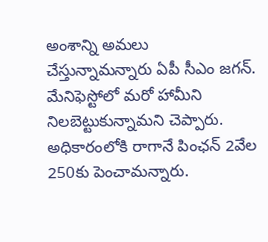అంశాన్ని అమలు చేస్తున్నామన్నారు ఏపీ సీఎం జగన్. మేనిఫెస్టోలో మరో హామీని నిలబెట్టుకున్నామని చెప్పారు. అధికారంలోకి రాగానే పింఛన్ 2వేల 250కు పెంచామన్నారు.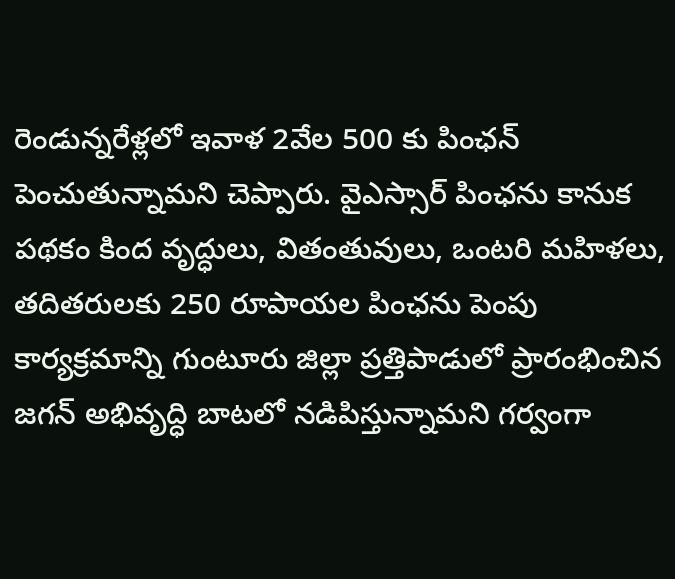రెండున్నరేళ్లలో ఇవాళ 2వేల 500 కు పింఛన్ పెంచుతున్నామని చెప్పారు. వైఎస్సార్ పింఛను కానుక పథకం కింద వృద్ధులు, వితంతువులు, ఒంటరి మహిళలు, తదితరులకు 250 రూపాయల పింఛను పెంపు కార్యక్రమాన్ని గుంటూరు జిల్లా ప్రత్తిపాడులో ప్రారంభించిన జగన్ అభివృద్ధి బాటలో నడిపిస్తున్నామని గర్వంగా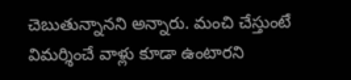చెబుతున్నానని అన్నారు. మంచి చేస్తుంటే విమర్శించే వాళ్లు కూడా ఉంటారని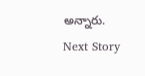అన్నారు.
Next Story